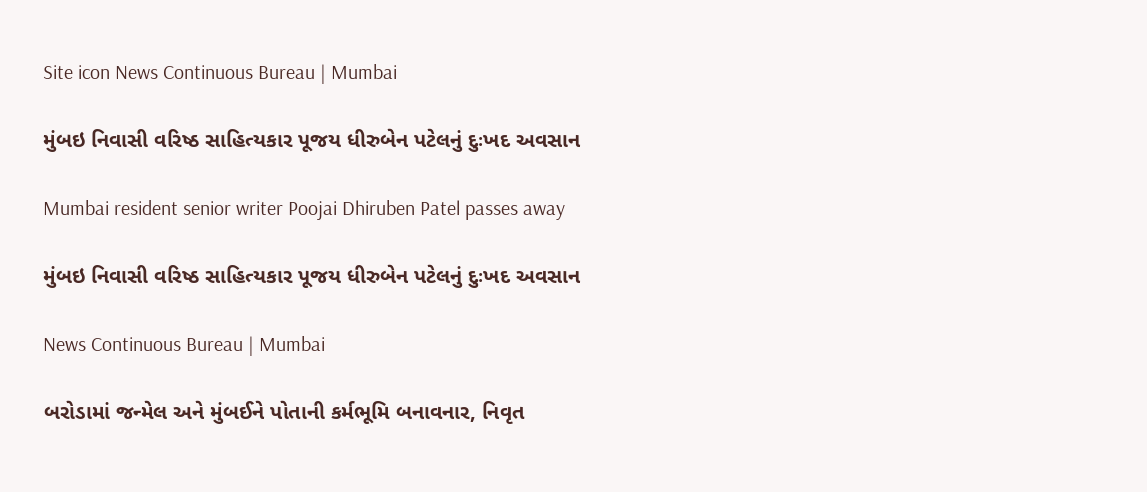Site icon News Continuous Bureau | Mumbai

મુંબઇ નિવાસી વરિષ્ઠ સાહિત્યકાર પૂજય ધીરુબેન પટેલનું દુઃખદ અવસાન

Mumbai resident senior writer Poojai Dhiruben Patel passes away

મુંબઇ નિવાસી વરિષ્ઠ સાહિત્યકાર પૂજય ધીરુબેન પટેલનું દુઃખદ અવસાન

News Continuous Bureau | Mumbai

બરોડામાં જન્મેલ અને મુંબઈને પોતાની કર્મભૂમિ બનાવનાર, નિવૃત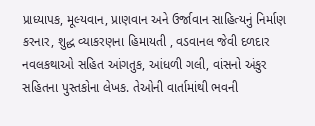પ્રાધ્યાપક, મૂલ્યવાન, પ્રાણવાન અને ઉર્જાવાન સાહિત્યનું નિર્માણ કરનાર, શુદ્ધ વ્યાકરણના હિમાયતી , વડવાનલ જેવી દળદાર નવલકથાઓ સહિત આંગતુક, આંધળી ગલી, વાંસનો અંકુર સહિતના પુસ્તકોના લેખક. તેઓની વાર્તામાંથી ભવની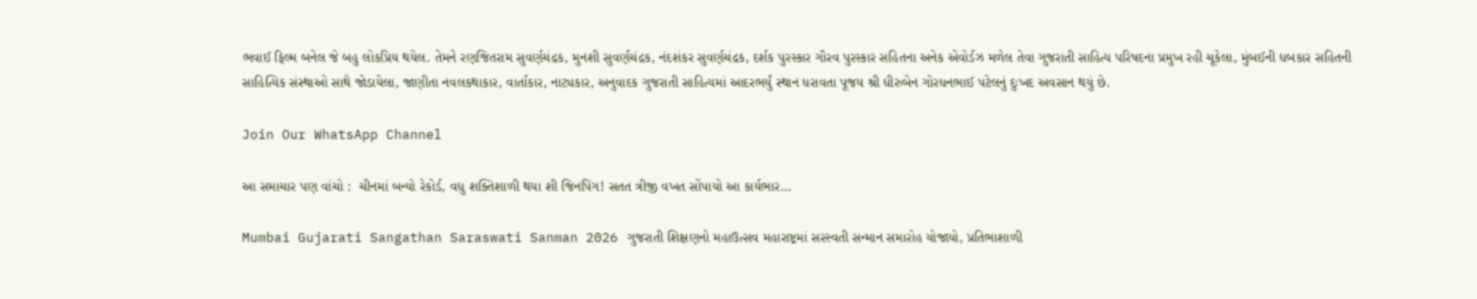ભવાઈ ફિલ્મ બનેલ જે બહુ લોકપ્રિય થયેલ. તેમને રણજિતરામ સુવર્ણચંદ્રક, મુનશી સુવર્ણચંદ્રક, નંદશંકર સુવર્ણચંદ્રક, દર્શક પુરસ્કાર ગૌરવ પુરસ્કાર સહિતના અનેક એવોર્ડઝ મળેલ તેવા ગુજરાતી સાહિત્ય પરિષદના પ્રમુખ રહી ચૂકેલા, મુંબઈની ધબકાર સહિતની સાહિત્યિક સંસ્થાઓ સાથે જોડાયેલા, જાણીતા નવલકથાકાર, વાર્તાકાર, નાટ્યકાર, અનુવાદક ગુજરાતી સાહિત્યમાં આદરભર્યું સ્થાન ધરાવતા પૂજય શ્રી ધીરુબેન ગોરધનભાઈ પટેલનું દુઃખદ અવસાન થયું છે.

Join Our WhatsApp Channel

આ સમાચાર પણ વાંચો :  ચીનમાં બન્યો રેકોર્ડ, વધુ શક્તિશાળી થયા શી જિનપિંગ! સતત ત્રીજી વખત સોંપાયો આ કાર્યભાર…

Mumbai Gujarati Sangathan Saraswati Sanman 2026 ગુજરાતી શિક્ષણનો મહાઉત્સવ મહારાષ્ટ્રમાં સરસ્વતી સન્માન સમારોહ યોજાયો, પ્રતિભાશાળી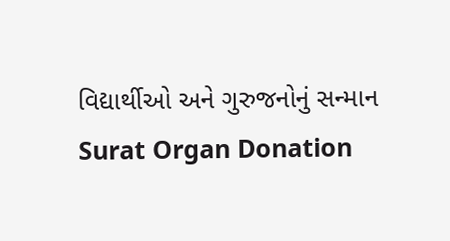વિદ્યાર્થીઓ અને ગુરુજનોનું સન્માન
Surat Organ Donation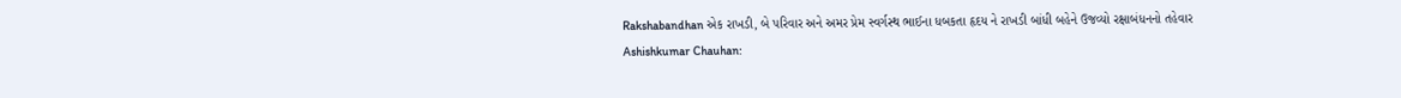Rakshabandhan એક રાખડી, બે પરિવાર અને અમર પ્રેમ સ્વર્ગસ્થ ભાઈના ધબકતા હૃદય ને રાખડી બાંધી બહેને ઉજવ્યો રક્ષાબંધનનો તહેવાર
Ashishkumar Chauhan: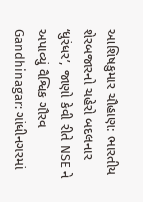આશિષકુમાર ચૌહાણ: ભારતીય શેરબજારનો ચહેરો બદલનાર ‘ધુરંધર’, જાણો કેવી રીતે NSE ને અપાવ્યું વૈશ્વિક ગૌરવ
Gandhinagar: ગાંધીનગરમાં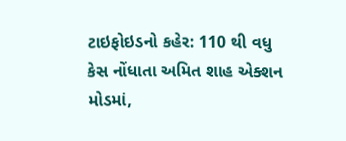ટાઇફોઇડનો કહેર: 110 થી વધુ કેસ નોંધાતા અમિત શાહ એક્શન મોડમાં,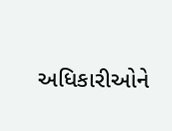અધિકારીઓને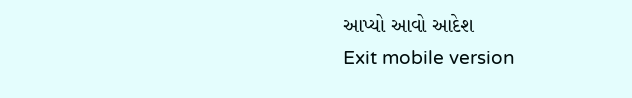આપ્યો આવો આદેશ
Exit mobile version